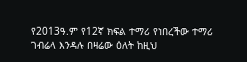የ2013ዓ.ም የ12ኛ ክፍል ተማሪ የነበረችው ተማሪ ገብሬላ እንዳሉ በዛሬው ዕለት ከዚህ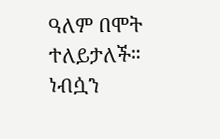ዓለም በሞት ተለይታለች። ነብሷን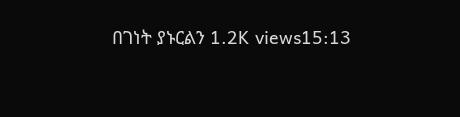በገነት ያኑርልን 1.2K views15:13